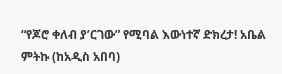“የጆሮ ቀለብ ያ’ርገው” የሚባል እውነተኛ ድክረታ! አቤል ምትኩ (ከአዲስ አበባ)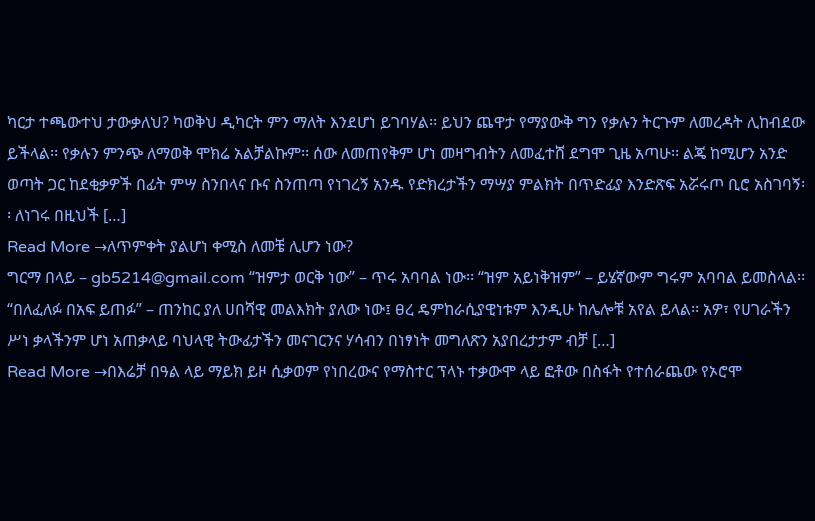ካርታ ተጫውተህ ታውቃለህ? ካወቅህ ዲካርት ምን ማለት እንደሆነ ይገባሃል፡፡ ይህን ጨዋታ የማያውቅ ግን የቃሉን ትርጉም ለመረዳት ሊከብደው ይችላል፡፡ የቃሉን ምንጭ ለማወቅ ሞክሬ አልቻልኩም፡፡ ሰው ለመጠየቅም ሆነ መዛግብትን ለመፈተሸ ደግሞ ጊዜ አጣሁ፡፡ ልጄ ከሚሆን አንድ ወጣት ጋር ከደቂቃዎች በፊት ምሣ ስንበላና ቡና ስንጠጣ የነገረኝ አንዱ የድክረታችን ማሣያ ምልክት በጥድፊያ እንድጽፍ አሯሩጦ ቢሮ አስገባኝ፡፡ ለነገሩ በዚህች […]
Read More →ለጥምቀት ያልሆነ ቀሚስ ለመቼ ሊሆን ነው?
ግርማ በላይ – gb5214@gmail.com “ዝምታ ወርቅ ነው” – ጥሩ አባባል ነው፡፡ “ዝም አይነቅዝም” – ይሄኛውም ግሩም አባባል ይመስላል፡፡ “በለፈለፉ በአፍ ይጠፉ” – ጠንከር ያለ ሀበሻዊ መልእክት ያለው ነው፤ ፀረ ዴምከራሲያዊነቱም እንዲሁ ከሌሎቹ አየል ይላል፡፡ አዎ፣ የሀገራችን ሥነ ቃላችንም ሆነ አጠቃላይ ባህላዊ ትውፊታችን መናገርንና ሃሳብን በነፃነት መግለጽን አያበረታታም ብቻ […]
Read More →በእሬቻ በዓል ላይ ማይክ ይዞ ሲቃወም የነበረውና የማስተር ፕላኑ ተቃውሞ ላይ ፎቶው በስፋት የተሰራጨው የኦሮሞ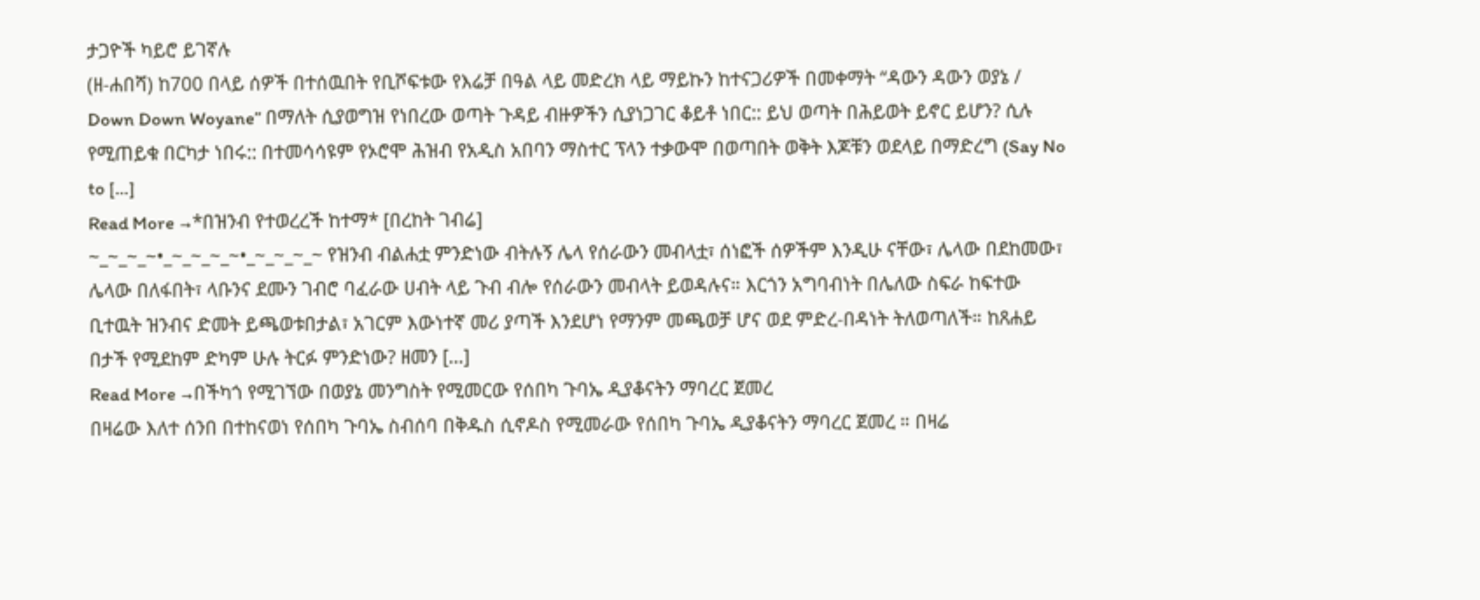ታጋዮች ካይሮ ይገኛሉ
(ዘ-ሐበሻ) ከ700 በላይ ሰዎች በተሰዉበት የቢሾፍቱው የእሬቻ በዓል ላይ መድረክ ላይ ማይኩን ከተናጋሪዎች በመቀማት “ዳውን ዳውን ወያኔ / Down Down Woyane” በማለት ሲያወግዝ የነበረው ወጣት ጉዳይ ብዙዎችን ሲያነጋገር ቆይቶ ነበር:: ይህ ወጣት በሕይወት ይኖር ይሆን? ሲሉ የሚጠይቁ በርካታ ነበሩ:: በተመሳሳዩም የኦሮሞ ሕዝብ የአዲስ አበባን ማስተር ፕላን ተቃውሞ በወጣበት ወቅት እጆቹን ወደላይ በማድረግ (Say No to […]
Read More →*በዝንብ የተወረረች ከተማ* [በረከት ገብሬ]
~_~_~_~•_~_~_~_~•_~_~_~_~ የዝንብ ብልሐቷ ምንድነው ብትሉኝ ሌላ የሰራውን መብላቷ፣ ሰነፎች ሰዎችም እንዲሁ ናቸው፣ ሌላው በደከመው፣ ሌላው በለፋበት፣ ላቡንና ደሙን ገብሮ ባፈራው ሀብት ላይ ጉብ ብሎ የሰራውን መብላት ይወዳሉና። እርጎን አግባብነት በሌለው ስፍራ ከፍተው ቢተዉት ዝንብና ድመት ይጫወቱበታል፣ አገርም እውነተኛ መሪ ያጣች እንደሆነ የማንም መጫወቻ ሆና ወደ ምድረ-በዳነት ትለወጣለች። ከጸሐይ በታች የሚደከም ድካም ሁሉ ትርፉ ምንድነው? ዘመን […]
Read More →በችካጎ የሚገኘው በወያኔ መንግስት የሚመርው የሰበካ ጉባኤ ዲያቆናትን ማባረር ጀመረ
በዛሬው እለተ ሰንበ በተከናወነ የሰበካ ጉባኤ ስብሰባ በቅዱስ ሲኖዶስ የሚመራው የሰበካ ጉባኤ ዲያቆናትን ማባረር ጀመረ ። በዛሬ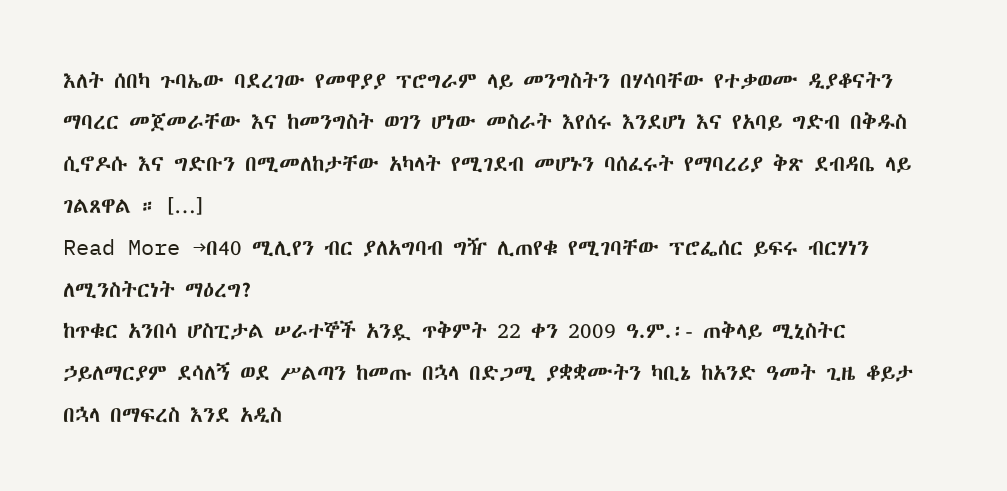እለት ሰበካ ጉባኤው ባደረገው የመዋያያ ፕሮግራም ላይ መንግስትን በሃሳባቸው የተቃወሙ ዲያቆናትን ማባረር መጀመራቸው እና ከመንግስት ወገን ሆነው መስራት እየሰሩ እንደሆነ እና የአባይ ግድብ በቅዱስ ሲኖዶሱ እና ግድቡን በሚመለከታቸው አካላት የሚገደብ መሆኑን ባሰፈሩት የማባረሪያ ቅጽ ደብዳቤ ላይ ገልጸዋል ። […]
Read More →በ40 ሚሊየን ብር ያለአግባብ ግዥ ሊጠየቁ የሚገባቸው ፕሮፌሰር ይፍሩ ብርሃነን ለሚንስትርነት ማዕረግ?
ከጥቁር አንበሳ ሆስፒታል ሠራተኞች አንዷ ጥቅምት 22 ቀን 2009 ዓ.ም.፡- ጠቅላይ ሚኒስትር ኃይለማርያም ደሳለኝ ወደ ሥልጣን ከመጡ በኋላ በድጋሚ ያቋቋሙትን ካቢኔ ከአንድ ዓመት ጊዜ ቆይታ በኋላ በማፍረስ እንደ አዲስ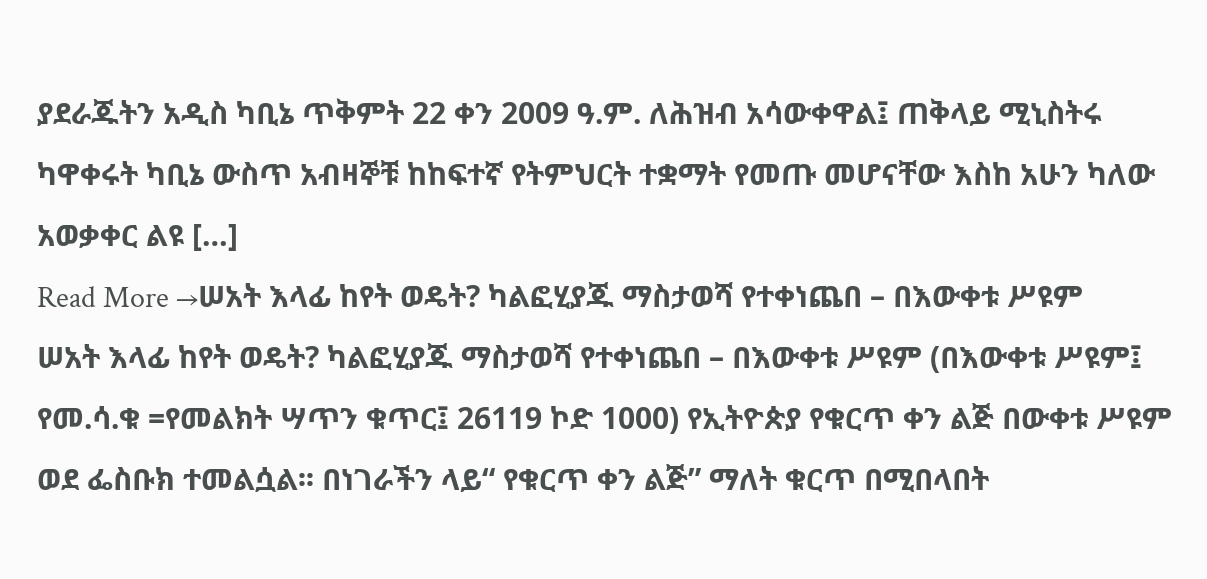ያደራጁትን አዲስ ካቢኔ ጥቅምት 22 ቀን 2009 ዓ.ም. ለሕዝብ አሳውቀዋል፤ ጠቅላይ ሚኒስትሩ ካዋቀሩት ካቢኔ ውስጥ አብዛኞቹ ከከፍተኛ የትምህርት ተቋማት የመጡ መሆናቸው እስከ አሁን ካለው አወቃቀር ልዩ […]
Read More →ሠአት እላፊ ከየት ወዴት? ካልፎሂያጁ ማስታወሻ የተቀነጨበ – በእውቀቱ ሥዩም
ሠአት እላፊ ከየት ወዴት? ካልፎሂያጁ ማስታወሻ የተቀነጨበ – በእውቀቱ ሥዩም (በእውቀቱ ሥዩም፤ የመ.ሳ.ቁ =የመልክት ሣጥን ቁጥር፤ 26119 ኮድ 1000) የኢትዮጵያ የቁርጥ ቀን ልጅ በውቀቱ ሥዩም ወደ ፌስቡክ ተመልሷል፡፡ በነገራችን ላይ“ የቁርጥ ቀን ልጅ” ማለት ቁርጥ በሚበላበት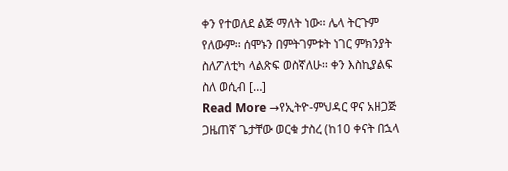ቀን የተወለደ ልጅ ማለት ነው፡፡ ሌላ ትርጉም የለውም፡፡ ሰሞኑን በምትገምቱት ነገር ምክንያት ስለፖለቲካ ላልጽፍ ወስኛለሁ፡፡ ቀን እስኪያልፍ ስለ ወሲብ […]
Read More →የኢትዮ-ምህዳር ዋና አዘጋጅ ጋዜጠኛ ጌታቸው ወርቁ ታስረ (ከ10 ቀናት በኋላ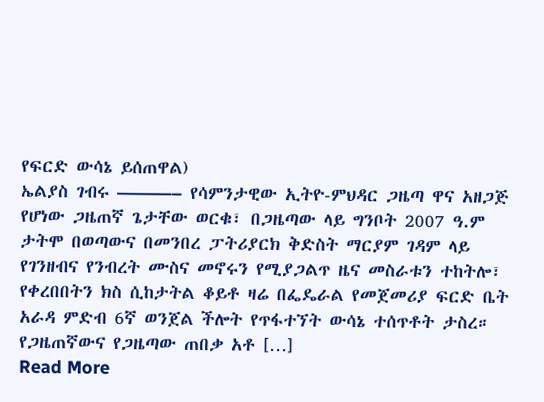የፍርድ ውሳኔ ይሰጠዋል)
ኤልያስ ገብሩ ———– የሳምንታዊው ኢትዮ-ምህዳር ጋዜጣ ዋና አዘጋጅ የሆነው ጋዜጠኛ ጌታቸው ወርቁ፣ በጋዜጣው ላይ ግንቦት 2007 ዓ.ም ታትሞ በወጣውና በመንበረ ፓትሪያርክ ቅድስት ማርያም ገዳም ላይ የገንዘብና የንብረት ሙስና መኖሩን የሚያጋልጥ ዜና መስራቱን ተከትሎ፣ የቀረበበትን ክስ ሲከታትል ቆይቶ ዛሬ በፌዴራል የመጀመሪያ ፍርድ ቤት አራዳ ምድብ 6ኛ ወንጀል ችሎት የጥፋተኘት ውሳኔ ተሰጥቶት ታስረ። የጋዜጠኛውና የጋዜጣው ጠበቃ አቶ […]
Read More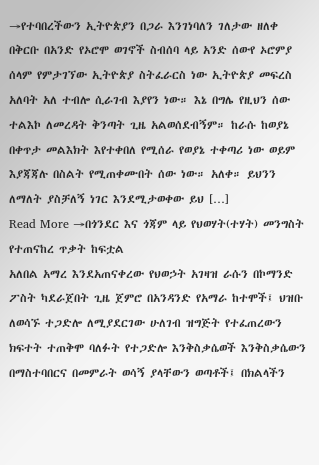→የተባበረችውን ኢትዮጵያን በጋራ እንገነባለን ገለታው ዘለቀ
በቅርቡ በአንድ የኦሮሞ ወገኖች ስብሰባ ላይ አንድ ሰውየ ኦሮምያ ሰላም የምታገኘው ኢትዮጵያ ስትፈራርስ ነው ኢትዮጵያ መፍረስ አለባት አለ ተብሎ ሲራገብ እያየን ነው። እኔ በግሌ የዚህን ሰው ተልእኮ ለመረዳት ቅንጣት ጊዜ አልወሰደብኝም። ከራሱ ከወያኔ በቀጥታ መልእክት እየተቀበለ የሚሰራ የወያኔ ተቀጣሪ ነው ወይም እያጃጃሉ በስልት የሚጠቀሙበት ሰው ነው። አለቀ። ይህንን ለማለት ያስቻለኝ ነገር እንደሚታወቀው ይህ […]
Read More →በጎንደር እና ጎጃም ላይ የህወሃት(ተሃት) መንግስት የተጠናከረ ጥቃት ከፍቷል
አለበል አማረ እንደአጠናቀረው የህወኃት አገዛዝ ራሱን በኮማንድ ፖስት ካደራጀበት ጊዜ ጀምሮ በአንዳንድ የአማራ ከተሞች፤ ህዝቡ ለወሳኙ ተጋድሎ ለሚያደርገው ሁለገብ ዝግጅት የተፈጠረውን ክፍተት ተጠቅሞ ባለፉት የተጋድሎ እንቅስቃሴወች እንቅስቃሴውን በማስተባበርና በመምራት ወሳኝ ያላቸውን ወጣቶች፤ በክልላችን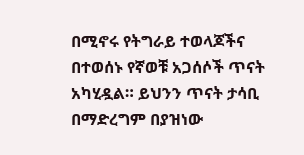በሚኖሩ የትግራይ ተወላጆችና በተወሰኑ የኛወቹ አጋሰሶች ጥናት አካሂዷል። ይህንን ጥናት ታሳቢ በማድረግም በያዝነው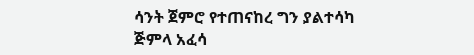ሳንት ጀምሮ የተጠናከረ ግን ያልተሳካ ጅምላ አፈሳ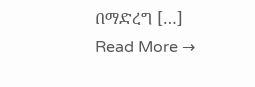በማድረግ […]
Read More →